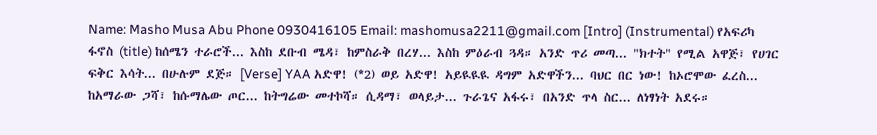Name: Masho Musa Abu Phone 0930416105 Email: mashomusa2211@gmail.com [Intro] (Instrumental) የአፍሪካ ፋኖስ (title) ከሰሜን ተራሮች... እስከ ደቡብ ሜዳ፣ ከምስራቅ በረሃ... እስከ ምዕራብ ጓዳ። አንድ ጥሪ መጣ... "ክተት" የሚል አዋጅ፣ የሀገር ፍቅር እሳት... በሁሉም ደጅ። [Verse] YAA አድዋ! (*2) ወይ አድዋ! አይዪዪዪ ዳግም አድዋችን... ባህር በር ነው! ከኦሮሞው ፈረስ... ከአማራው ጋሻ፣ ከሱማሌው ጦር... ከትግሬው መተኮሻ። ሲዳማ፣ ወላይታ... ጉራጌና አፋሩ፣ በአንድ ጥላ ስር... ለነፃነት አደሩ።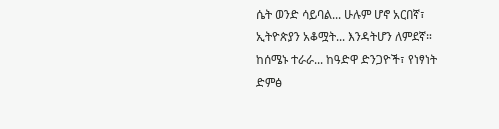ሴት ወንድ ሳይባል... ሁሉም ሆኖ አርበኛ፣ ኢትዮጵያን አቆሟት... እንዳትሆን ለምደኛ። ከሰሜኑ ተራራ... ከዓድዋ ድንጋዮች፣ የነፃነት ድምፅ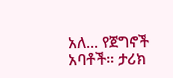አለ... የጀግኖች አባቶች። ታሪክ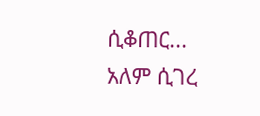ሲቆጠር... አለም ሲገረ